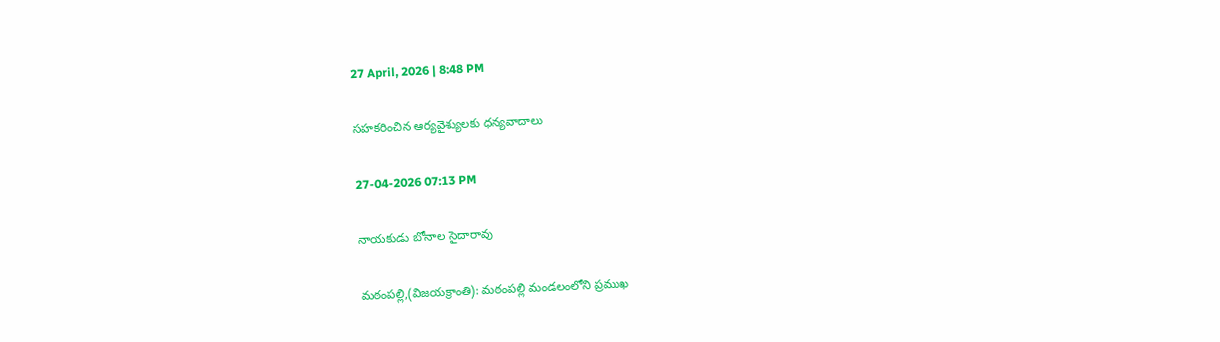27 April, 2026 | 8:48 PM

సహకరించిన ఆర్యవైశ్యులకు ధన్యవాదాలు

27-04-2026 07:13 PM

నాయకుడు బోనాల సైదారావు

మఠంపల్లి,(విజయక్రాంతి): మఠంపల్లి మండలంలోని ప్రముఖ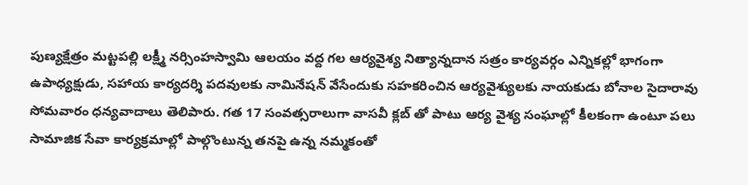పుణ్యక్షేత్రం మట్టపల్లి లక్ష్మీ నర్సింహస్వామి ఆలయం వద్ద గల ఆర్యవైశ్య నిత్యాన్నదాన సత్రం కార్యవర్గం ఎన్నికల్లో భాగంగా ఉపాధ్యక్షుడు, సహాయ కార్యదర్శి పదవులకు నామినేషన్ వేసేందుకు సహకరించిన ఆర్యవైశ్యులకు నాయకుడు బోనాల సైదారావు సోమవారం ధన్యవాదాలు తెలిపారు. గత 17 సంవత్సరాలుగా వాసవీ క్లబ్ తో పాటు ఆర్య వైశ్య సంఘాల్లో కీలకంగా ఉంటూ పలు సామాజిక సేవా కార్యక్రమాల్లో పాల్గొంటున్న తనపై ఉన్న నమ్మకంతో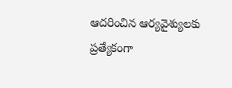ఆదరించిన ఆర్యవైశ్యులకు ప్రత్యేకంగా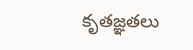కృతజ్ఞతలు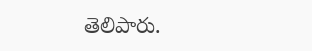తెలిపారు.